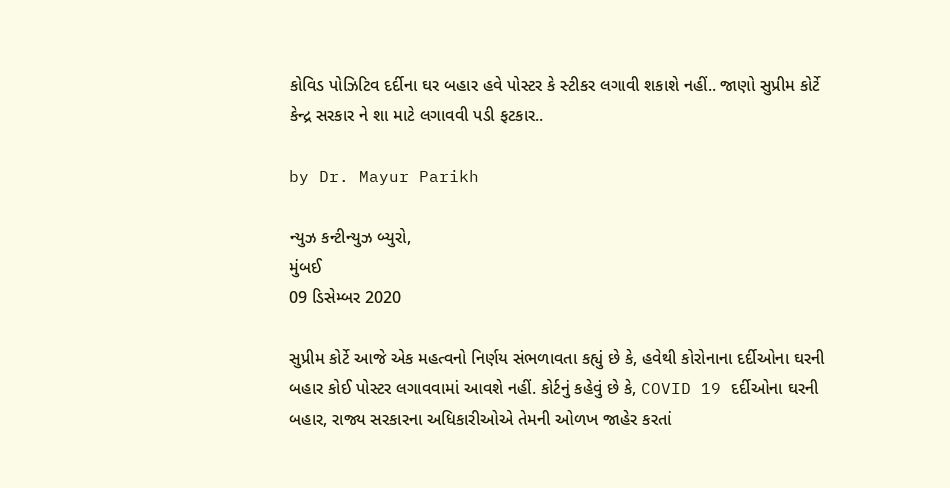કોવિડ પોઝિટિવ દર્દીના ઘર બહાર હવે પોસ્ટર કે સ્ટીકર લગાવી શકાશે નહીં.. જાણો સુપ્રીમ કોર્ટે કેન્દ્ર સરકાર ને શા માટે લગાવવી પડી ફટકાર..

by Dr. Mayur Parikh

ન્યુઝ કન્ટીન્યુઝ બ્યુરો,
મુંબઈ
09 ડિસેમ્બર 2020

સુપ્રીમ કોર્ટે આજે એક મહત્વનો નિર્ણય સંભળાવતા કહ્યું છે કે, હવેથી કોરોનાના દર્દીઓના ઘરની બહાર કોઈ પોસ્ટર લગાવવામાં આવશે નહીં. કોર્ટનું કહેવું છે કે, COVID 19 દર્દીઓના ઘરની બહાર, રાજ્ય સરકારના અધિકારીઓએ તેમની ઓળખ જાહેર કરતાં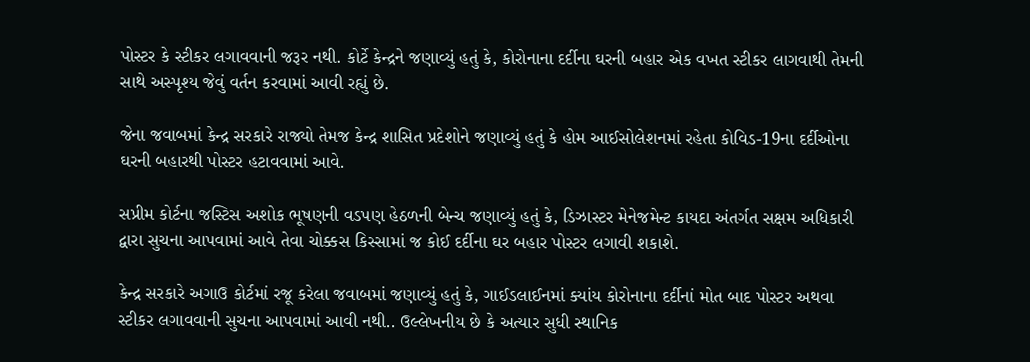પોસ્ટર કે સ્ટીકર લગાવવાની જરૂર નથી. કોર્ટે કેન્દ્રને જણાવ્યું હતું કે, કોરોનાના દર્દીના ઘરની બહાર એક વખત સ્ટીકર લાગવાથી તેમની સાથે અસ્પૃશ્ય જેવું વર્તન કરવામાં આવી રહ્યું છે.

જેના જવાબમાં કેન્દ્ર સરકારે રાજ્યો તેમજ કેન્દ્ર શાસિત પ્રદેશોને જણાવ્યું હતું કે હોમ આઈસોલેશનમાં રહેતા કોવિડ-19ના દર્દીઓના ઘરની બહારથી પોસ્ટર હટાવવામાં આવે.

સપ્રીમ કોર્ટના જસ્ટિસ અશોક ભૂષણની વડપણ હેઠળની બેન્ચ જણાવ્યું હતું કે, ડિઝાસ્ટર મેનેજમેન્ટ કાયદા અંતર્ગત સક્ષમ અધિકારી દ્વારા સુચના આપવામાં આવે તેવા ચોક્કસ કિસ્સામાં જ કોઈ દર્દીના ઘર બહાર પોસ્ટર લગાવી શકાશે.

કેન્દ્ર સરકારે અગાઉ કોર્ટમાં રજૂ કરેલા જવાબમાં જણાવ્યું હતું કે, ગાઈડલાઈનમાં ક્યાંય કોરોનાના દર્દીનાં મોત બાદ પોસ્ટર અથવા સ્ટીકર લગાવવાની સુચના આપવામાં આવી નથી.. ઉલ્લેખનીય છે કે અત્યાર સુધી સ્થાનિક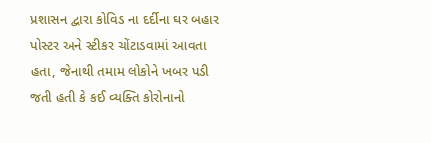પ્રશાસન દ્વારા કોવિડ ના દર્દીના ઘર બહાર પોસ્ટર અને સ્ટીકર ચોંટાડવામાં આવતા હતા, જેનાથી તમામ લોકોને ખબર પડી જતી હતી કે કઈ વ્યક્તિ કોરોનાનો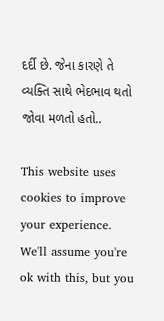દર્દી છે. જેના કારણે તે વ્યક્તિ સાથે ભેદભાવ થતો જોવા મળતો હતો..

This website uses cookies to improve your experience. We'll assume you're ok with this, but you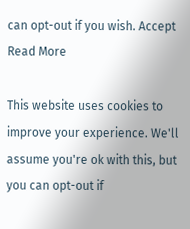can opt-out if you wish. Accept Read More

This website uses cookies to improve your experience. We'll assume you're ok with this, but you can opt-out if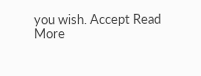you wish. Accept Read More